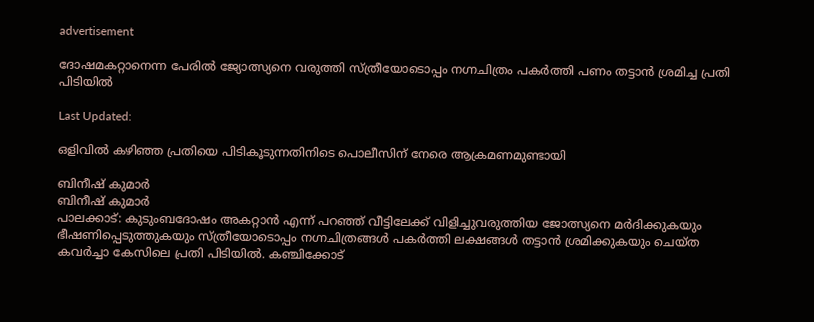advertisement

ദോഷമകറ്റാനെന്ന പേരിൽ ജ്യോത്സ്യനെ വരുത്തി സ്ത്രീയോടൊപ്പം നഗ്നചിത്രം പകർത്തി പണം തട്ടാൻ ശ്രമിച്ച പ്രതി പിടിയിൽ

Last Updated:

ഒളിവിൽ കഴിഞ്ഞ പ്രതിയെ പിടികൂടുന്നതിനിടെ പൊലീസിന് നേരെ ആക്രമണമുണ്ടായി

ബിനീഷ് കുമാർ
ബിനീഷ് കുമാർ
പാലക്കാട്: കുടുംബദോഷം അകറ്റാൻ എന്ന് പറഞ്ഞ് വീട്ടിലേക്ക് വിളിച്ചുവരുത്തിയ ജോത്സ്യനെ മർദിക്കുകയും ഭീഷണിപ്പെടുത്തുകയും സ്ത്രീയോടൊപ്പം നഗ്നചിത്രങ്ങൾ പകർത്തി ലക്ഷങ്ങൾ തട്ടാൻ ശ്രമിക്കുകയും ചെയ്ത കവർച്ചാ കേസിലെ പ്രതി പിടിയിൽ. കഞ്ചിക്കോട്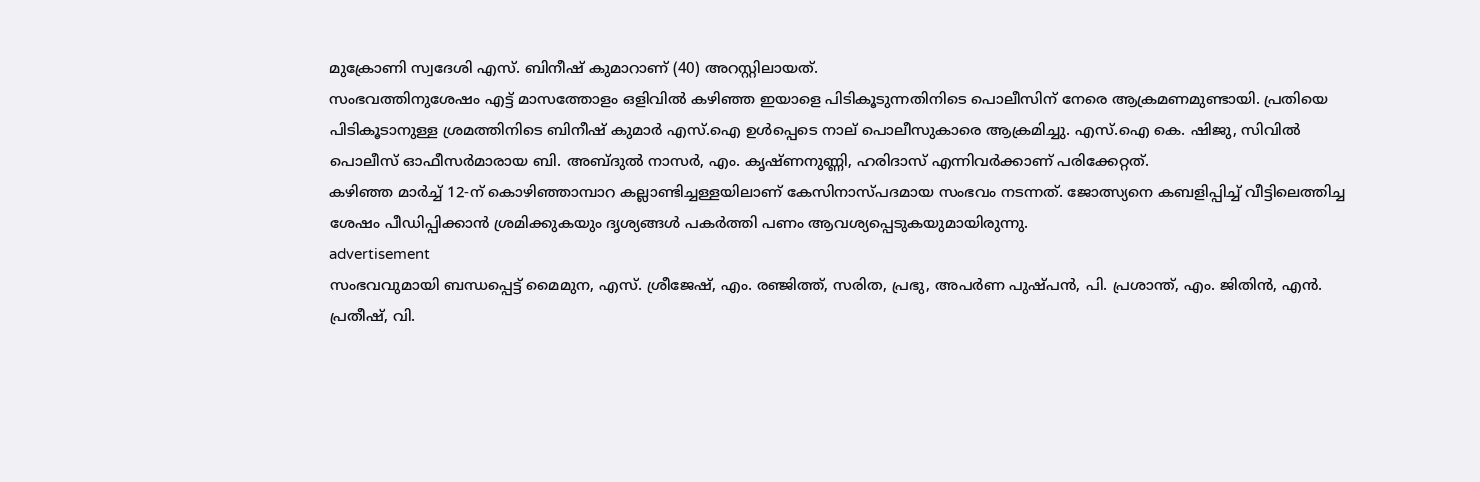മുക്രോണി സ്വദേശി എസ്. ബിനീഷ് കുമാറാണ് (40) അറസ്റ്റിലായത്.
സംഭവത്തിനുശേഷം എട്ട് മാസത്തോളം ഒളിവിൽ കഴിഞ്ഞ ഇയാളെ പിടികൂടുന്നതിനിടെ പൊലീസിന് നേരെ ആക്രമണമുണ്ടായി. പ്രതിയെ പിടികൂടാനുള്ള ശ്രമത്തിനിടെ ബിനീഷ് കുമാർ എസ്.ഐ ഉൾപ്പെടെ നാല് പൊലീസുകാരെ ആക്രമിച്ചു. എസ്.ഐ കെ. ഷിജു, സിവിൽ പൊലീസ് ഓഫീസർമാരായ ബി. അബ്ദുൽ നാസർ, എം. കൃഷ്ണനുണ്ണി, ഹരിദാസ് എന്നിവർക്കാണ് പരിക്കേറ്റത്.
കഴിഞ്ഞ മാർച്ച് 12-ന് കൊഴിഞ്ഞാമ്പാറ കല്ലാണ്ടിച്ചള്ളയിലാണ് കേസിനാസ്പദമായ സംഭവം നടന്നത്. ജോത്സ്യനെ കബളിപ്പിച്ച് വീട്ടിലെത്തിച്ച ശേഷം പീഡിപ്പിക്കാൻ ശ്രമിക്കുകയും ദൃശ്യങ്ങൾ പകർത്തി പണം ആവശ്യപ്പെടുകയുമായിരുന്നു.
advertisement
സംഭവവുമായി ബന്ധപ്പെട്ട് മൈമുന, എസ്. ശ്രീജേഷ്, എം. രഞ്ജിത്ത്, സരിത, പ്രഭു, അപർണ പുഷ്പൻ, പി. പ്രശാന്ത്, എം. ജിതിൻ, എൻ. പ്രതീഷ്, വി.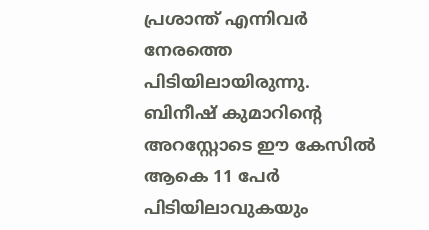പ്രശാന്ത് എന്നിവർ നേരത്തെ പിടിയിലായിരുന്നു. ബിനീഷ് കുമാറിൻ്റെ അറസ്റ്റോടെ ഈ കേസിൽ ആകെ 11 പേർ പിടിയിലാവുകയും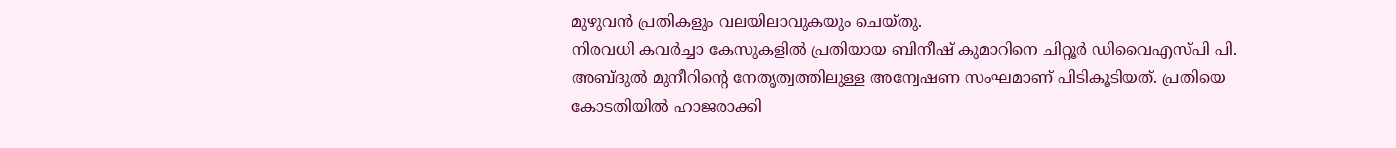മുഴുവൻ പ്രതികളും വലയിലാവുകയും ചെയ്തു.
നിരവധി കവർച്ചാ കേസുകളിൽ പ്രതിയായ ബിനീഷ് കുമാറിനെ ചിറ്റൂർ ഡിവൈഎസ്പി പി. അബ്ദുൽ മുനീറിൻ്റെ നേതൃത്വത്തിലുള്ള അന്വേഷണ സംഘമാണ് പിടികൂടിയത്. പ്രതിയെ കോടതിയിൽ ഹാജരാക്കി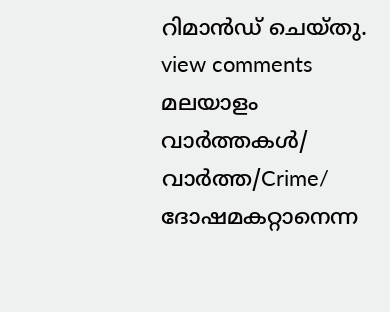റിമാൻഡ് ചെയ്തു.
view comments
മലയാളം വാർത്തകൾ/ വാർത്ത/Crime/
ദോഷമകറ്റാനെന്ന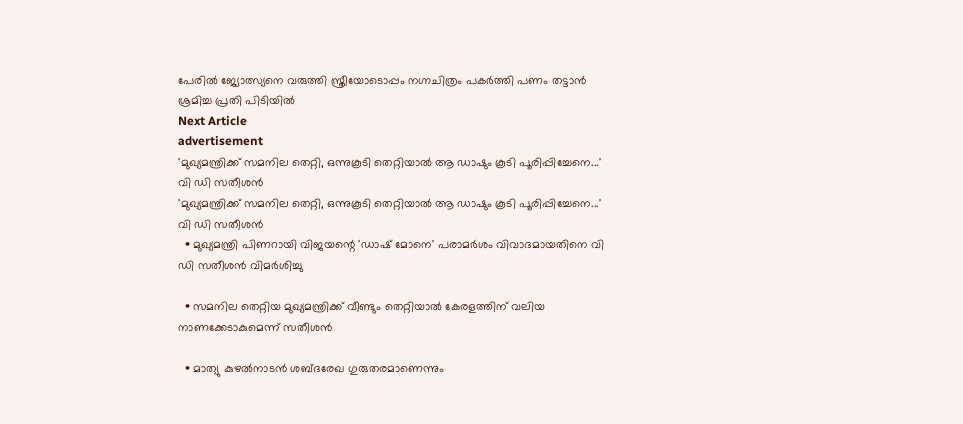പേരിൽ ജ്യോത്സ്യനെ വരുത്തി സ്ത്രീയോടൊപ്പം നഗ്നചിത്രം പകർത്തി പണം തട്ടാൻ ശ്രമിച്ച പ്രതി പിടിയിൽ
Next Article
advertisement
'മുഖ്യമന്ത്രിക്ക് സമനില തെറ്റി, ഒന്നുകൂടി തെറ്റിയാൽ ആ ഡാഷും കൂടി പൂരിപ്പിച്ചേനെ...' വി ഡി സതീശൻ
'മുഖ്യമന്ത്രിക്ക് സമനില തെറ്റി, ഒന്നുകൂടി തെറ്റിയാൽ ആ ഡാഷും കൂടി പൂരിപ്പിച്ചേനെ...' വി ഡി സതീശൻ
  • മുഖ്യമന്ത്രി പിണറായി വിജയന്റെ 'ഡാഷ് മോനെ' പരാമർശം വിവാദമായതിനെ വി ഡി സതീശൻ വിമർശിച്ചു

  • സമനില തെറ്റിയ മുഖ്യമന്ത്രിക്ക് വീണ്ടും തെറ്റിയാൽ കേരളത്തിന് വലിയ നാണക്കേടാകുമെന്ന് സതീശൻ

  • മാത്യു കുഴല്‍നാടന്‍ ശബ്ദരേഖ ഗുരുതരമാണെന്നും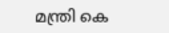മന്ത്രി കെ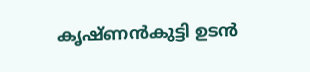കൃഷ്ണന്‍കുട്ടി ഉടൻ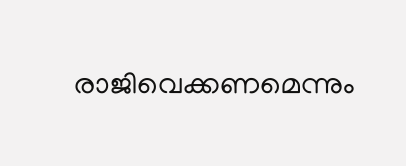രാജിവെക്കണമെന്നും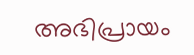അഭിപ്രായം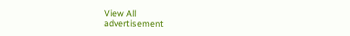View All
advertisement